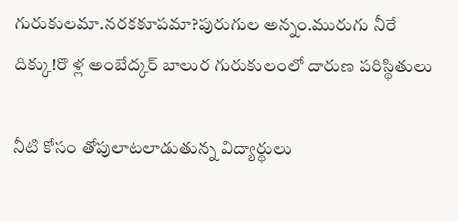గురుకులమా.నరకకూపమా?పురుగుల అన్నం.మురుగు నీరే దిక్కు!రొ ళ్ల అంబేద్కర్ బాలుర గురుకులంలో దారుణ పరిస్థితులు

నీటి కోసం తోపులాటలాడుతున్న విద్యార్థులు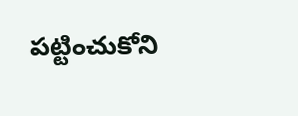పట్టించుకోని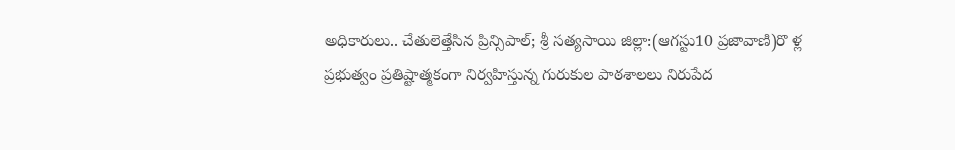అధికారులు.. చేతులెత్తేసిన ప్రిన్సిపాల్; శ్రీ సత్యసాయి జిల్లా:(ఆగస్టు10 ప్రజావాణి)రొ ళ్ల ప్రభుత్వం ప్రతిష్టాత్మకంగా నిర్వహిస్తున్న గురుకుల పాఠశాలలు నిరుపేద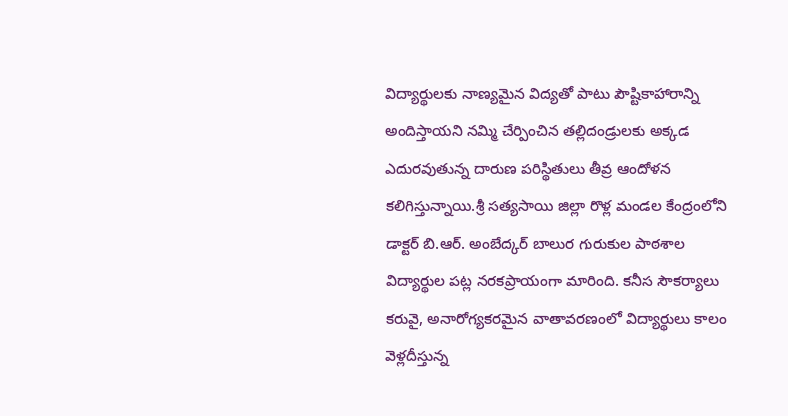విద్యార్థులకు నాణ్యమైన విద్యతో పాటు పౌష్టికాహారాన్ని అందిస్తాయని నమ్మి చేర్పించిన తల్లిదండ్రులకు అక్కడ ఎదురవుతున్న దారుణ పరిస్థితులు తీవ్ర ఆందోళన కలిగిస్తున్నాయి.శ్రీ సత్యసాయి జిల్లా రొళ్ల మండల కేంద్రంలోని డాక్టర్ బి.ఆర్. అంబేద్కర్ బాలుర గురుకుల పాఠశాల విద్యార్థుల పట్ల నరకప్రాయంగా మారింది. కనీస సౌకర్యాలు కరువై, అనారోగ్యకరమైన వాతావరణంలో విద్యార్థులు కాలం వెళ్లదీస్తున్న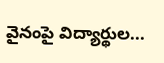వైనంపై విద్యార్థుల...